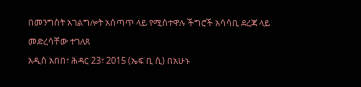በመንግስት አገልግሎት አሰጣጥ ላይ የሚስተዋሉ ችግሮች አሳሳቢ ደረጃ ላይ መድረሳቸው ተገለጸ
አዲስ አበበ፣ ሕዳር 23፣ 2015 (ኤፍ ቢ ሲ) በአሁኑ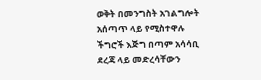ወቅት በመንግስት አገልግሎት አሰጣጥ ላይ የሚስተዋሉ ችግሮች እጅግ በጣም አሳሳቢ ደረጃ ላይ መድረሳቸውን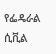የፌዴራል ሲቪል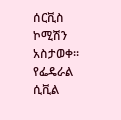ሰርቪስ ኮሚሽን አስታወቀ፡፡
የፌዴራል ሲቪል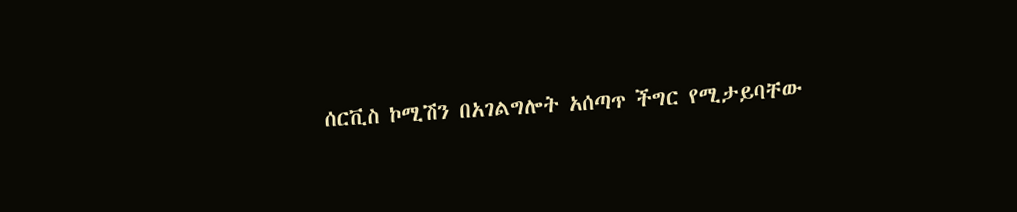ሰርቪስ ኮሚሽን በአገልግሎት አሰጣጥ ችግር የሚታይባቸው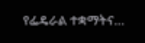የፌዴራል ተቋማትና…